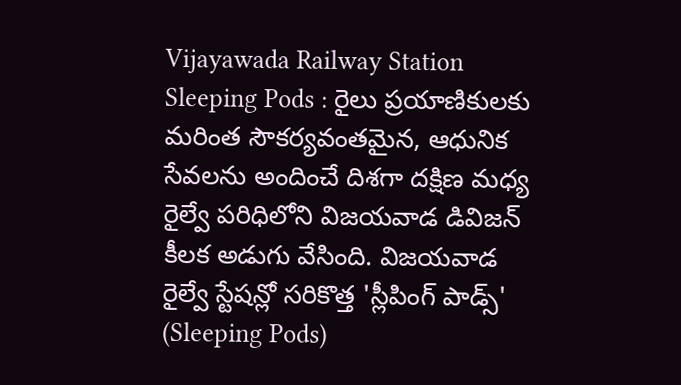Vijayawada Railway Station Sleeping Pods : రైలు ప్రయాణికులకు మరింత సౌకర్యవంతమైన, ఆధునిక సేవలను అందించే దిశగా దక్షిణ మధ్య రైల్వే పరిధిలోని విజయవాడ డివిజన్ కీలక అడుగు వేసింది. విజయవాడ రైల్వే స్టేషన్లో సరికొత్త 'స్లీపింగ్ పాడ్స్' (Sleeping Pods)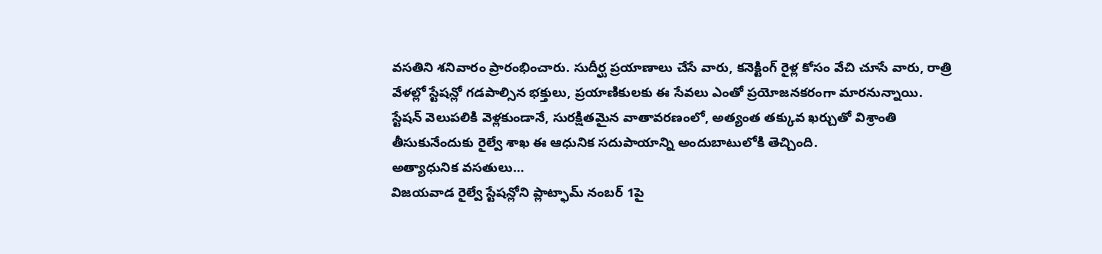వసతిని శనివారం ప్రారంభించారు. సుదీర్ఘ ప్రయాణాలు చేసే వారు, కనెక్టింగ్ రైళ్ల కోసం వేచి చూసే వారు, రాత్రి వేళల్లో స్టేషన్లో గడపాల్సిన భక్తులు, ప్రయాణికులకు ఈ సేవలు ఎంతో ప్రయోజనకరంగా మారనున్నాయి.
స్టేషన్ వెలుపలికి వెళ్లకుండానే, సురక్షితమైన వాతావరణంలో, అత్యంత తక్కువ ఖర్చుతో విశ్రాంతి తీసుకునేందుకు రైల్వే శాఖ ఈ ఆధునిక సదుపాయాన్ని అందుబాటులోకి తెచ్చింది.
అత్యాధునిక వసతులు…
విజయవాడ రైల్వే స్టేషన్లోని ప్లాట్ఫామ్ నంబర్ 1పై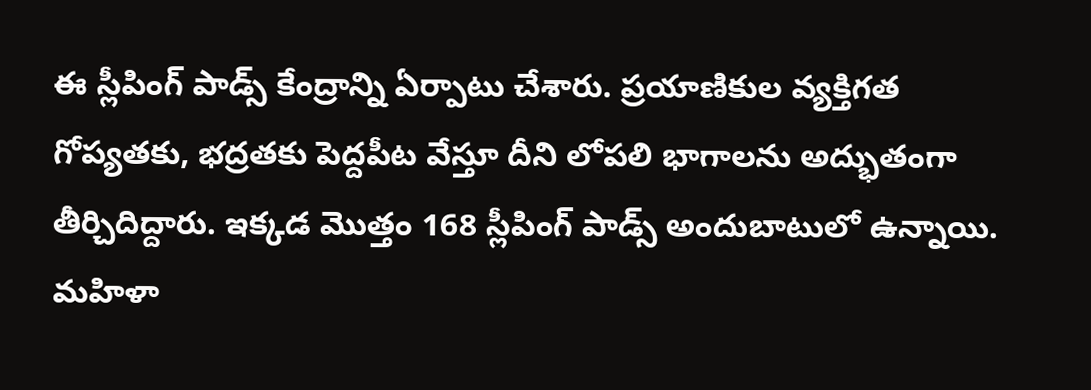ఈ స్లీపింగ్ పాడ్స్ కేంద్రాన్ని ఏర్పాటు చేశారు. ప్రయాణికుల వ్యక్తిగత గోప్యతకు, భద్రతకు పెద్దపీట వేస్తూ దీని లోపలి భాగాలను అద్భుతంగా తీర్చిదిద్దారు. ఇక్కడ మొత్తం 168 స్లీపింగ్ పాడ్స్ అందుబాటులో ఉన్నాయి. మహిళా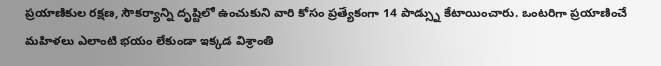ప్రయాణికుల రక్షణ, సౌకర్యాన్ని దృష్టిలో ఉంచుకుని వారి కోసం ప్రత్యేకంగా 14 పాడ్స్ను కేటాయించారు. ఒంటరిగా ప్రయాణించే మహిళలు ఎలాంటి భయం లేకుండా ఇక్కడ విశ్రాంతి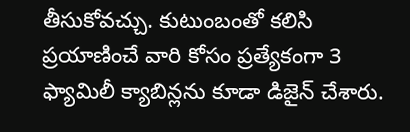తీసుకోవచ్చు. కుటుంబంతో కలిసి ప్రయాణించే వారి కోసం ప్రత్యేకంగా 3 ఫ్యామిలీ క్యాబిన్లను కూడా డిజైన్ చేశారు.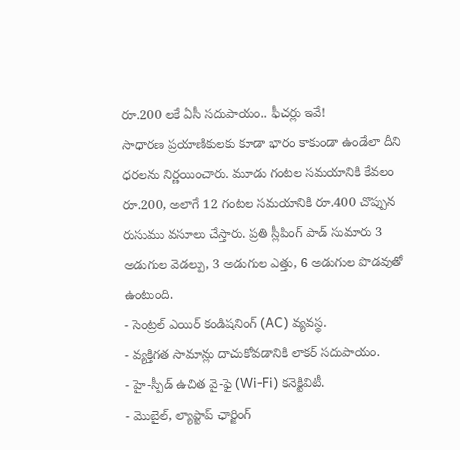రూ.200 లకే ఏసీ సదుపాయం.. ఫీచర్లు ఇవే!
సాధారణ ప్రయాణికులకు కూడా భారం కాకుండా ఉండేలా దీని ధరలను నిర్ణయించారు. మూడు గంటల సమయానికి కేవలం రూ.200, అలాగే 12 గంటల సమయానికి రూ.400 చొప్పున రుసుము వసూలు చేస్తారు. ప్రతి స్లీపింగ్ పాడ్ సుమారు 3 అడుగుల వెడల్పు, 3 అడుగుల ఎత్తు, 6 అడుగుల పొడవుతో ఉంటుంది.
- సెంట్రల్ ఎయిర్ కండిషనింగ్ (AC) వ్యవస్థ.
- వ్యక్తిగత సామాన్లు దాచుకోవడానికి లాకర్ సదుపాయం.
- హై-స్పీడ్ ఉచిత వై-ఫై (Wi-Fi) కనెక్టివిటీ.
- మొబైల్, ల్యాప్టాప్ ఛార్జింగ్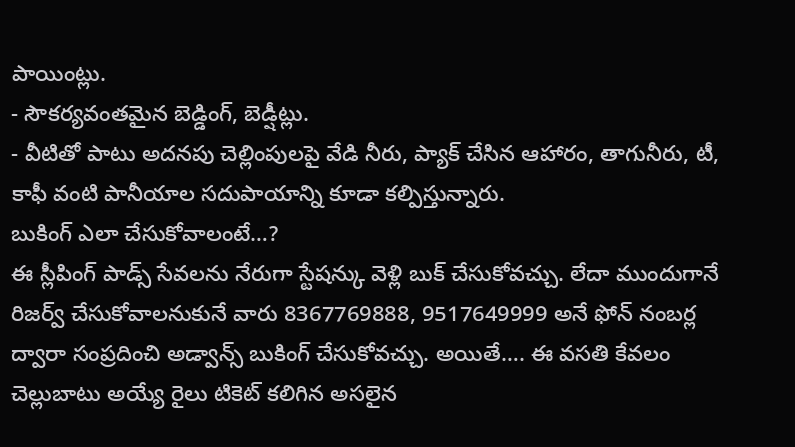పాయింట్లు.
- సౌకర్యవంతమైన బెడ్డింగ్, బెడ్షీట్లు.
- వీటితో పాటు అదనపు చెల్లింపులపై వేడి నీరు, ప్యాక్ చేసిన ఆహారం, తాగునీరు, టీ, కాఫీ వంటి పానీయాల సదుపాయాన్ని కూడా కల్పిస్తున్నారు.
బుకింగ్ ఎలా చేసుకోవాలంటే…?
ఈ స్లీపింగ్ పాడ్స్ సేవలను నేరుగా స్టేషన్కు వెళ్లి బుక్ చేసుకోవచ్చు. లేదా ముందుగానే రిజర్వ్ చేసుకోవాలనుకునే వారు 8367769888, 9517649999 అనే ఫోన్ నంబర్ల ద్వారా సంప్రదించి అడ్వాన్స్ బుకింగ్ చేసుకోవచ్చు. అయితే…. ఈ వసతి కేవలం చెల్లుబాటు అయ్యే రైలు టికెట్ కలిగిన అసలైన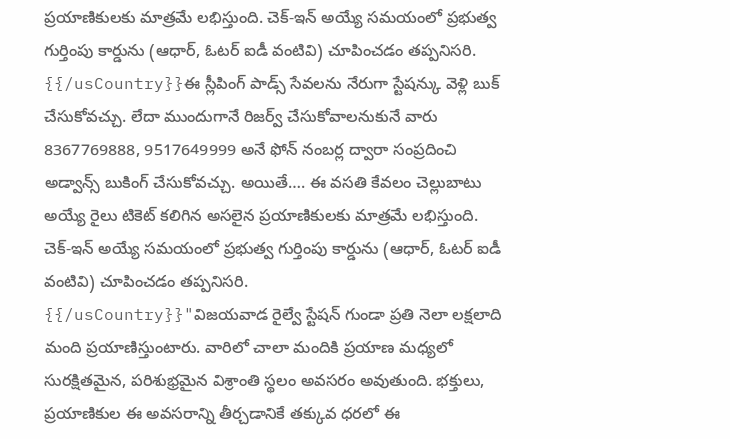ప్రయాణికులకు మాత్రమే లభిస్తుంది. చెక్-ఇన్ అయ్యే సమయంలో ప్రభుత్వ గుర్తింపు కార్డును (ఆధార్, ఓటర్ ఐడీ వంటివి) చూపించడం తప్పనిసరి.
{{/usCountry}}ఈ స్లీపింగ్ పాడ్స్ సేవలను నేరుగా స్టేషన్కు వెళ్లి బుక్ చేసుకోవచ్చు. లేదా ముందుగానే రిజర్వ్ చేసుకోవాలనుకునే వారు 8367769888, 9517649999 అనే ఫోన్ నంబర్ల ద్వారా సంప్రదించి అడ్వాన్స్ బుకింగ్ చేసుకోవచ్చు. అయితే…. ఈ వసతి కేవలం చెల్లుబాటు అయ్యే రైలు టికెట్ కలిగిన అసలైన ప్రయాణికులకు మాత్రమే లభిస్తుంది. చెక్-ఇన్ అయ్యే సమయంలో ప్రభుత్వ గుర్తింపు కార్డును (ఆధార్, ఓటర్ ఐడీ వంటివి) చూపించడం తప్పనిసరి.
{{/usCountry}}"విజయవాడ రైల్వే స్టేషన్ గుండా ప్రతి నెలా లక్షలాది మంది ప్రయాణిస్తుంటారు. వారిలో చాలా మందికి ప్రయాణ మధ్యలో సురక్షితమైన, పరిశుభ్రమైన విశ్రాంతి స్థలం అవసరం అవుతుంది. భక్తులు, ప్రయాణికుల ఈ అవసరాన్ని తీర్చడానికే తక్కువ ధరలో ఈ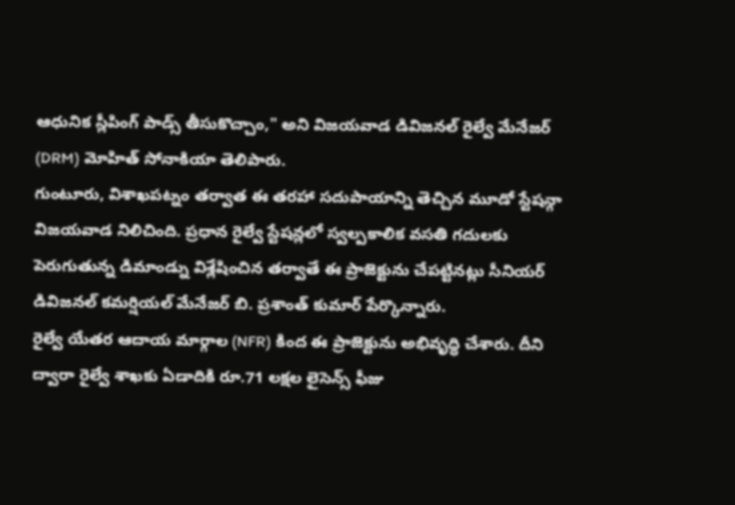ఆధునిక స్లీపింగ్ పాడ్స్ తీసుకొచ్చాం," అని విజయవాడ డివిజనల్ రైల్వే మేనేజర్ (DRM) మోహిత్ సోనాకియా తెలిపారు.
గుంటూరు, విశాఖపట్నం తర్వాత ఈ తరహా సదుపాయాన్ని తెచ్చిన మూడో స్టేషన్గా విజయవాడ నిలిచింది. ప్రధాన రైల్వే స్టేషన్లలో స్వల్పకాలిక వసతి గదులకు పెరుగుతున్న డిమాండ్ను విశ్లేషించిన తర్వాతే ఈ ప్రాజెక్టును చేపట్టినట్లు సీనియర్ డివిజనల్ కమర్షియల్ మేనేజర్ బి. ప్రశాంత్ కుమార్ పేర్కొన్నారు.
రైల్వే యేతర ఆదాయ మార్గాల (NFR) కింద ఈ ప్రాజెక్టును అభివృద్ధి చేశారు. దీని ద్వారా రైల్వే శాఖకు ఏడాదికి రూ.71 లక్షల లైసెన్స్ ఫీజు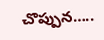చొప్పున…..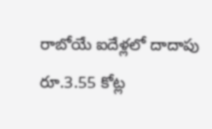రాబోయే ఐదేళ్లలో దాదాపు రూ.3.55 కోట్ల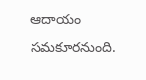ఆదాయం సమకూరనుంది.